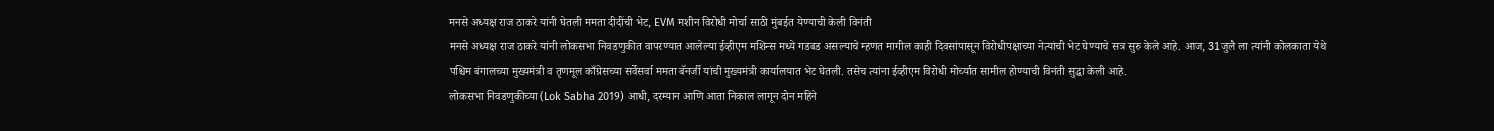मनसे अध्यक्ष राज ठाकरे यांनी घेतली ममता दीदींची भेट, EVM मशीन विरोधी मोर्चा साठी मुंबईत येण्याची केली विनंती
मनसे अध्यक्ष राज ठाकरे यांनी लोकसभा निवडणुकीत वापरण्यात आलेल्या ईव्हीएम मशिन्स मध्ये गडबड असल्याचे म्हणत मागील काही दिवसांपासून विरोधीपक्षाच्या नेत्यांची भेट घेण्याचे सत्र सुरु केले आहे. आज, 31जुलै ला त्यांनी कोलकाता येथे पश्चिम बंगालच्या मुख्यमंत्री व तृणमूल काँग्रेसच्या सर्वेसर्वा ममता बॅनर्जी यांची मुख्यमंत्री कार्यालयात भेट घेतली. तसेच त्यांना ईव्हीएम विरोधी मोर्च्यात सामील होण्याची विनंती सुद्धा केली आहे.
लोकसभा निवडणुकीच्या (Lok Sabha 2019) आधी, दरम्यान आणि आता निकाल लागून दोन महिने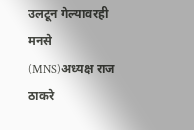उलटून गेल्यावरही मनसे (MNS)अध्यक्ष राज ठाकरे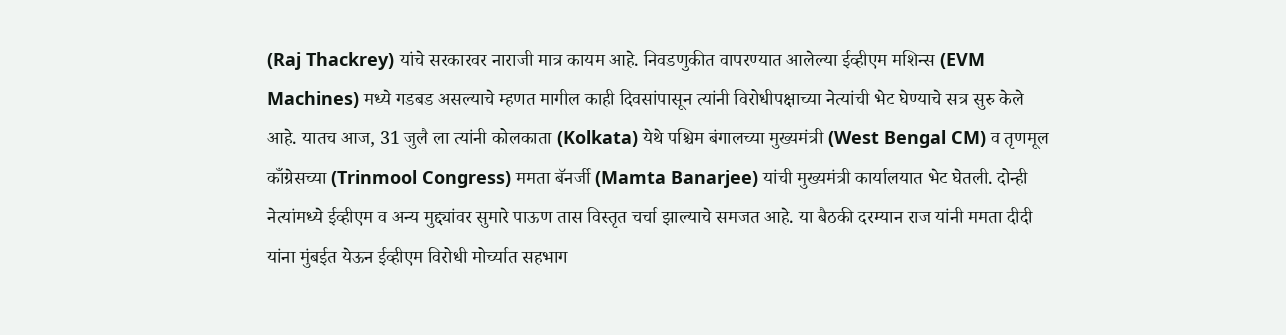(Raj Thackrey) यांचे सरकारवर नाराजी मात्र कायम आहे. निवडणुकीत वापरण्यात आलेल्या ईव्हीएम मशिन्स (EVM Machines) मध्ये गडबड असल्याचे म्हणत मागील काही दिवसांपासून त्यांनी विरोधीपक्षाच्या नेत्यांची भेट घेण्याचे सत्र सुरु केले आहे. यातच आज, 31 जुलै ला त्यांनी कोलकाता (Kolkata) येथे पश्चिम बंगालच्या मुख्यमंत्री (West Bengal CM) व तृणमूल काँग्रेसच्या (Trinmool Congress) ममता बॅनर्जी (Mamta Banarjee) यांची मुख्यमंत्री कार्यालयात भेट घेतली. दोन्ही नेत्यांमध्ये ईव्हीएम व अन्य मुद्द्यांवर सुमारे पाऊण तास विस्तृत चर्चा झाल्याचे समजत आहे. या बैठकी दरम्यान राज यांनी ममता दीदी यांना मुंबईत येऊन ईव्हीएम विरोधी मोर्च्यात सहभाग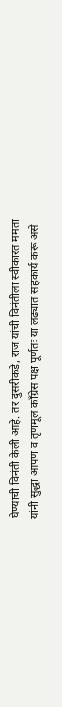घेण्याची विनंती केली आहे. तर दुसरीकडे, राज यांची विनंतीला स्वीकारत ममता यांनी सुद्धा आपण व तृणमूल काँग्रेस पक्ष पूर्णतः या लढ्यात सहकार्य करू असे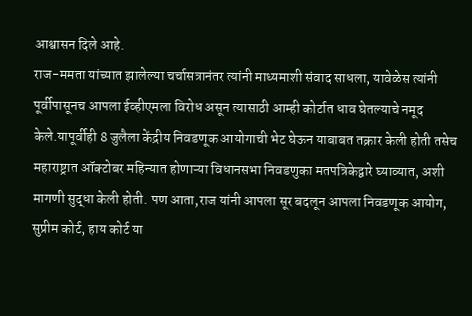आश्वासन दिले आहे.
राज-ममता यांच्यात झालेल्या चर्चासत्रानंतर त्यांनी माध्यमाशी संवाद साधला, यावेळेस त्यांनी पूर्वीपासूनच आपला ईव्हीएमला विरोध असून त्यासाठी आम्ही कोर्टात धाव घेतल्याचे नमूद केले.यापूर्वीही 8 जुलैला केंद्रीय निवडणूक आयोगाची भेट घेऊन याबाबत तक्रार केली होती तसेच महाराष्ट्रात ऑक्टोबर महिन्यात होणाऱ्या विधानसभा निवडणुका मतपत्रिकेद्वारे घ्याव्यात, अशी मागणी सुद्धा केली होती. पण आता,राज यांनी आपला सूर बदलून आपला निवडणूक आयोग, सुप्रीम कोर्ट, हाय कोर्ट या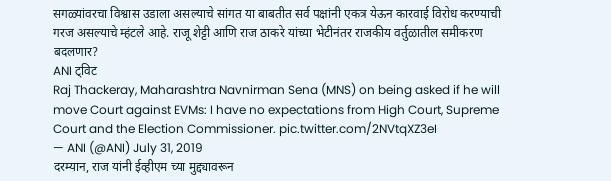सगळ्यांवरचा विश्वास उडाला असल्याचे सांगत या बाबतीत सर्व पक्षांनी एकत्र येऊन कारवाई विरोध करण्याची गरज असल्याचे म्हंटले आहे. राजू शेट्टी आणि राज ठाकरे यांच्या भेटीनंतर राजकीय वर्तुळातील समीकरण बदलणार?
ANI ट्विट
Raj Thackeray, Maharashtra Navnirman Sena (MNS) on being asked if he will move Court against EVMs: I have no expectations from High Court, Supreme Court and the Election Commissioner. pic.twitter.com/2NVtqXZ3eI
— ANI (@ANI) July 31, 2019
दरम्यान, राज यांनी ईव्हीएम च्या मुद्द्यावरून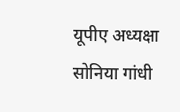यूपीए अध्यक्षा सोनिया गांधी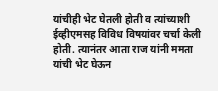यांचीही भेट घेतली होती व त्यांच्याशी ईव्हीएमसह विविध विषयांवर चर्चा केली होती. त्यानंतर आता राज यांनी ममता यांची भेट घेऊन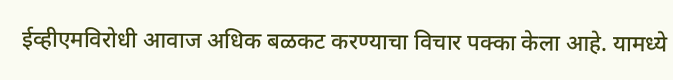ईव्हीएमविरोधी आवाज अधिक बळकट करण्याचा विचार पक्का केला आहे. यामध्ये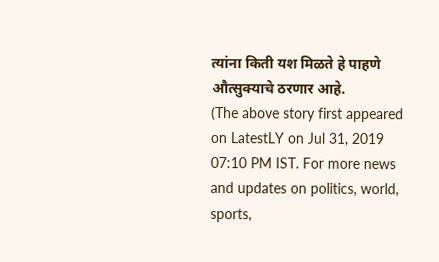त्यांना किती यश मिळते हे पाहणे औत्सुक्याचे ठरणार आहे.
(The above story first appeared on LatestLY on Jul 31, 2019 07:10 PM IST. For more news and updates on politics, world, sports,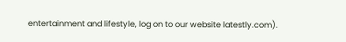entertainment and lifestyle, log on to our website latestly.com).